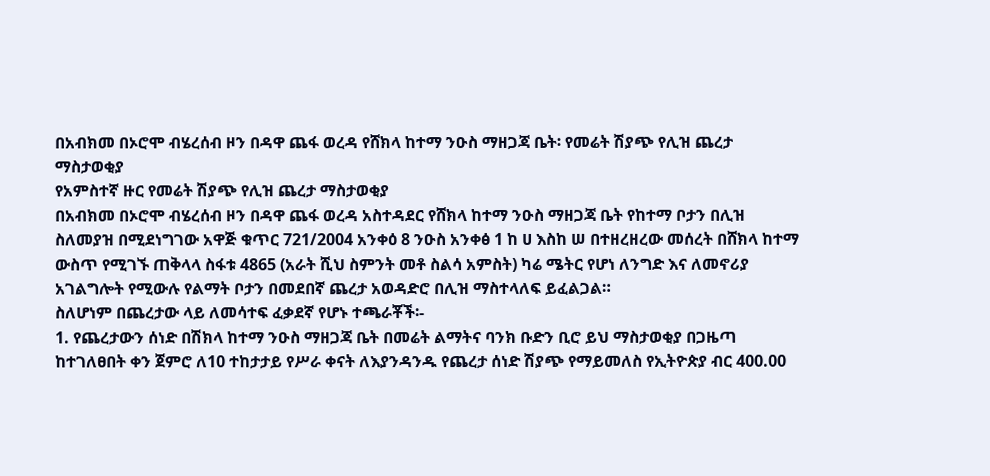በአብክመ በኦሮሞ ብሄረሰብ ዞን በዳዋ ጨፋ ወረዳ የሸክላ ከተማ ንዑስ ማዘጋጃ ቤት፡ የመሬት ሽያጭ የሊዝ ጨረታ ማስታወቂያ
የአምስተኛ ዙር የመሬት ሽያጭ የሊዝ ጨረታ ማስታወቂያ
በአብክመ በኦሮሞ ብሄረሰብ ዞን በዳዋ ጨፋ ወረዳ አስተዳደር የሸክላ ከተማ ንዑስ ማዘጋጃ ቤት የከተማ ቦታን በሊዝ ስለመያዝ በሚደነግገው አዋጅ ቁጥር 721/2004 አንቀዕ 8 ንዑስ አንቀፅ 1 ከ ሀ እስከ ሠ በተዘረዘረው መሰረት በሸክላ ከተማ ውስጥ የሚገኙ ጠቅላላ ስፋቱ 4865 (አራት ሺህ ስምንት መቶ ስልሳ አምስት) ካሬ ሜትር የሆነ ለንግድ እና ለመኖሪያ አገልግሎት የሚውሉ የልማት ቦታን በመደበኛ ጨረታ አወዳድሮ በሊዝ ማስተላለፍ ይፈልጋል።
ስለሆነም በጨረታው ላይ ለመሳተፍ ፈቃደኛ የሆኑ ተጫራቾች፡-
1. የጨረታውን ሰነድ በሽክላ ከተማ ንዑስ ማዘጋጃ ቤት በመሬት ልማትና ባንክ ቡድን ቢሮ ይህ ማስታወቂያ በጋዜጣ ከተገለፀበት ቀን ጀምሮ ለ10 ተከታታይ የሥራ ቀናት ለእያንዳንዱ የጨረታ ሰነድ ሽያጭ የማይመለስ የኢትዮጵያ ብር 400.00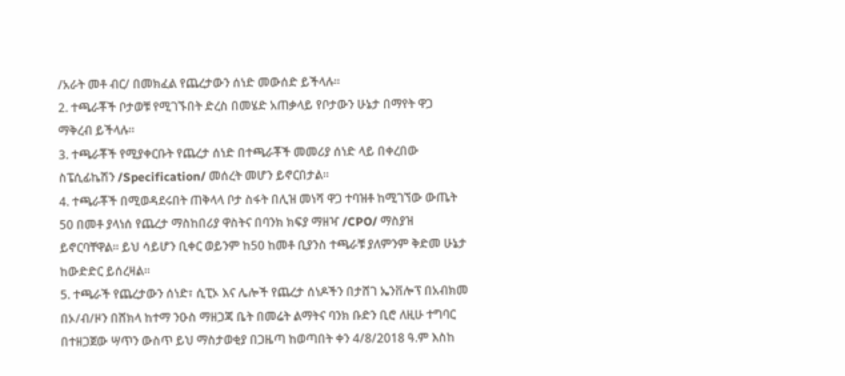/አራት መቶ ብር/ በመክፈል የጨረታውን ሰነድ መውሰድ ይችላሉ።
2. ተጫራቾች ቦታወቹ የሚገኙበት ድረስ በመሄድ አጠቃላይ የቦታውን ሁኔታ በማየት ዋጋ ማቅረብ ይችላሉ።
3. ተጫራቾች የሚያቀርቡት የጨረታ ሰነድ በተጫራቾች መመሪያ ሰነድ ላይ በቀረበው ስፔሲፊኬሽን /Specification/ መሰረት መሆን ይኖርበታል።
4. ተጫራቾች በሚወዳደሩበት ጠቅላላ ቦታ ስፋት በሊዝ መነሻ ዋጋ ተባዝቶ ከሚገኘው ውጤት 50 በመቶ ያላነሰ የጨረታ ማስከበሪያ ዋስትና በባንክ ክፍያ ማዘዣ /CPO/ ማስያዝ ይኖርባቸዋል። ይህ ሳይሆን ቢቀር ወይንም ከ50 ከመቶ ቢያንስ ተጫራቹ ያለምንም ቅድመ ሁኔታ ከውድድር ይሰረዛል።
5. ተጫራች የጨረታውን ሰነድ፣ ሲፒኦ እና ሌሎች የጨረታ ሰነዶችን በታሸገ ኤንቨሎፕ በአብክመ በኦ/ብ/ዞን በሸክላ ከተማ ንዑስ ማዘጋጃ ቤት በመሬት ልማትና ባንክ ቡድን ቢሮ ለዚሁ ተግባር በተዘጋጀው ሣጥን ውስጥ ይህ ማስታወቂያ በጋዜጣ ከወጣበት ቀን 4/8/2018 ዓ.ም እስከ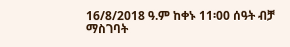16/8/2018 ዓ.ም ከቀኑ 11፡00 ሰዓት ብቻ ማስገባት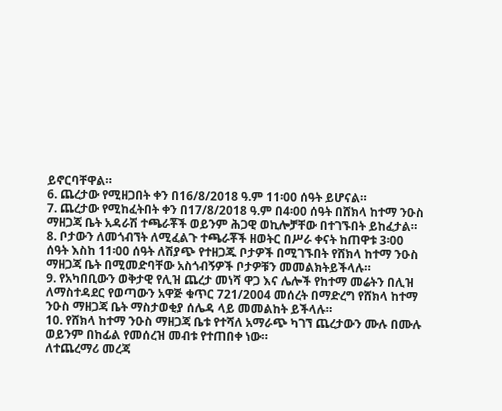ይኖርባቸዋል።
6. ጨረታው የሚዘጋበት ቀን በ16/8/2018 ዓ.ም 11፡00 ሰዓት ይሆናል።
7. ጨረታው የሚከፈትበት ቀን በ17/8/2018 ዓ.ም በ4፡00 ሰዓት በሸክላ ከተማ ንዑስ ማዘጋጃ ቤት አዳራሽ ተጫራቾች ወይንም ሕጋዊ ወኪሎቻቸው በተገኙበት ይከፈታል።
8. ቦታውን ለመጎብኘት ለሚፈልጉ ተጫራቾች ዘወትር በሥራ ቀናት ከጠዋቱ 3፡00 ሰዓት እስከ 11፡00 ሰዓት ለሽያጭ የተዘጋጁ ቦታዎች በሚገኙበት የሸክላ ከተማ ንዑስ ማዘጋጃ ቤት በሚመድባቸው አስጎብኝዎች ቦታዎቹን መመልክትይችላሉ።
9. የአካበቢውን ወቅታዊ የሊዝ ጨረታ መነሻ ዋጋ እና ሌሎች የከተማ መሬትን በሊዝ ለማስተዳደር የወጣውን አዋጅ ቁጥር 721/2004 መሰረት በማድረግ የሸክላ ከተማ ንዑስ ማዘጋጃ ቤት ማስታወቂያ ሰሌዳ ላይ መመልከት ይችላሉ።
10. የሸክላ ከተማ ንዑስ ማዘጋጃ ቤቱ የተሻለ አማራጭ ካገኘ ጨረታውን ሙሉ በሙሉ ወይንም በከፊል የመሰረዝ መብቱ የተጠበቀ ነው።
ለተጨረማሪ መረጃ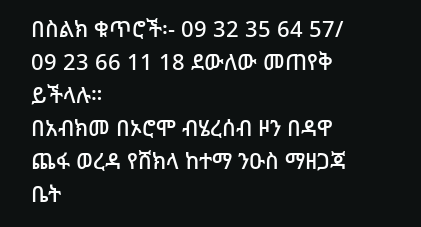በስልክ ቁጥሮች፡- 09 32 35 64 57/ 09 23 66 11 18 ደውለው መጠየቅ ይችላሉ።
በአብክመ በኦሮሞ ብሄረሰብ ዞን በዳዋ ጨፋ ወረዳ የሸክላ ከተማ ንዑስ ማዘጋጃ ቤት